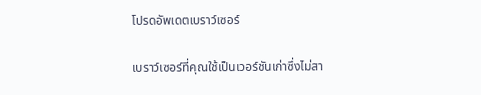โปรดอัพเดตเบราว์เซอร์

เบราว์เซอร์ที่คุณใช้เป็นเวอร์ชันเก่าซึ่งไม่สา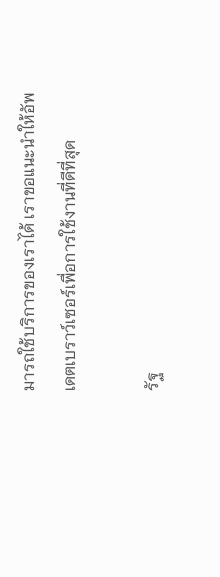มารถใช้บริการของเราได้ เราขอแนะนำให้อัพเดตเบราว์เซอร์เพื่อการใช้งานที่ดีที่สุด

รัฐ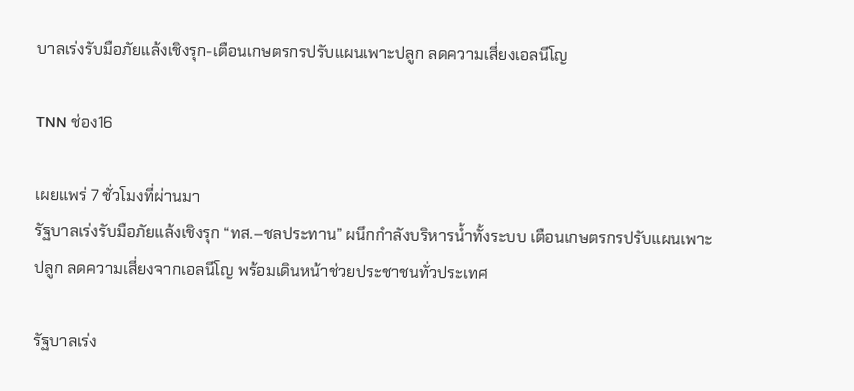บาลเร่งรับมือภัยแล้งเชิงรุก-เตือนเกษตรกรปรับแผนเพาะปลูก ลดความเสี่ยงเอลนีโญ

TNN ช่อง16

เผยแพร่ 7 ชั่วโมงที่ผ่านมา
รัฐบาลเร่งรับมือภัยแล้งเชิงรุก “ทส.–ชลประทาน” ผนึกกำลังบริหารน้ำทั้งระบบ เตือนเกษตรกรปรับแผนเพาะปลูก ลดความเสี่ยงจากเอลนีโญ พร้อมเดินหน้าช่วยประชาชนทั่วประเทศ

รัฐบาลเร่ง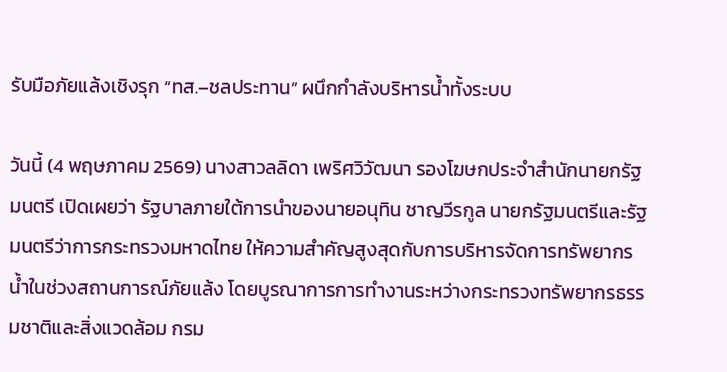รับมือภัยแล้งเชิงรุก “ทส.–ชลประทาน” ผนึกกำลังบริหารน้ำทั้งระบบ

วันนี้ (4 พฤษภาคม 2569) นางสาวลลิดา เพริศวิวัฒนา รองโฆษกประจำสำนักนายกรัฐมนตรี เปิดเผยว่า รัฐบาลภายใต้การนำของนายอนุทิน ชาญวีรกูล นายกรัฐมนตรีและรัฐมนตรีว่าการกระทรวงมหาดไทย ให้ความสำคัญสูงสุดกับการบริหารจัดการทรัพยากรน้ำในช่วงสถานการณ์ภัยแล้ง โดยบูรณาการการทำงานระหว่างกระทรวงทรัพยากรธรรมชาติและสิ่งแวดล้อม กรม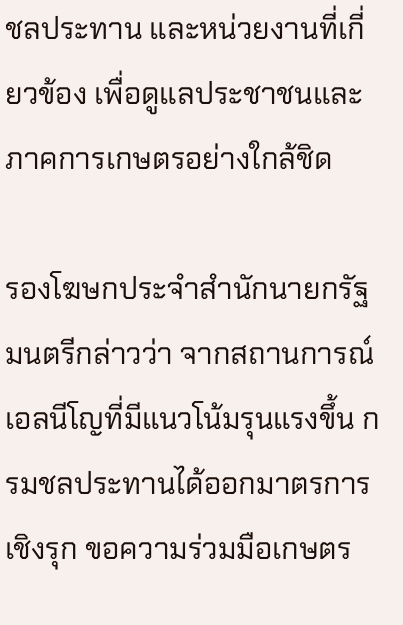ชลประทาน และหน่วยงานที่เกี่ยวข้อง เพื่อดูแลประชาชนและภาคการเกษตรอย่างใกล้ชิด

รองโฆษกประจำสำนักนายกรัฐมนตรีกล่าวว่า จากสถานการณ์เอลนีโญที่มีแนวโน้มรุนแรงขึ้น กรมชลประทานได้ออกมาตรการเชิงรุก ขอความร่วมมือเกษตร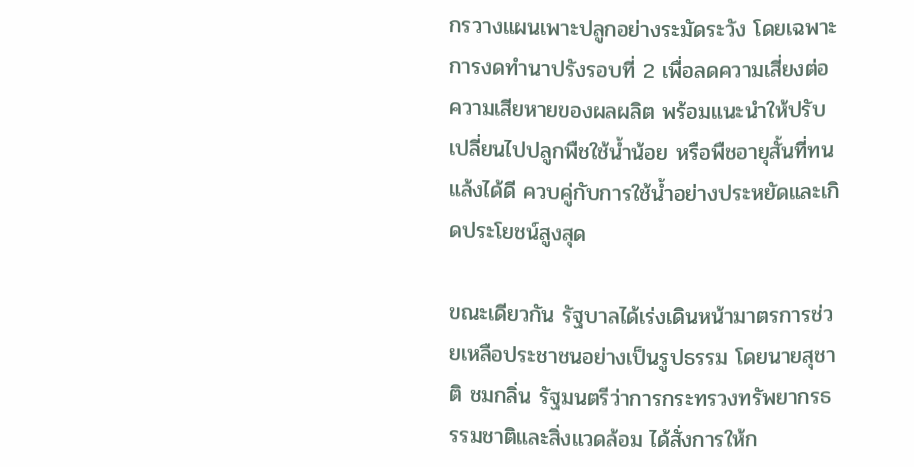กรวางแผนเพาะปลูกอย่างระมัดระวัง โดยเฉพาะการงดทำนาปรังรอบที่ 2 เพื่อลดความเสี่ยงต่อความเสียหายของผลผลิต พร้อมแนะนำให้ปรับเปลี่ยนไปปลูกพืชใช้น้ำน้อย หรือพืชอายุสั้นที่ทนแล้งได้ดี ควบคู่กับการใช้น้ำอย่างประหยัดและเกิดประโยชน์สูงสุด

ขณะเดียวกัน รัฐบาลได้เร่งเดินหน้ามาตรการช่วยเหลือประชาชนอย่างเป็นรูปธรรม โดยนายสุชาติ ชมกลิ่น รัฐมนตรีว่าการกระทรวงทรัพยากรธรรมชาติและสิ่งแวดล้อม ได้สั่งการให้ก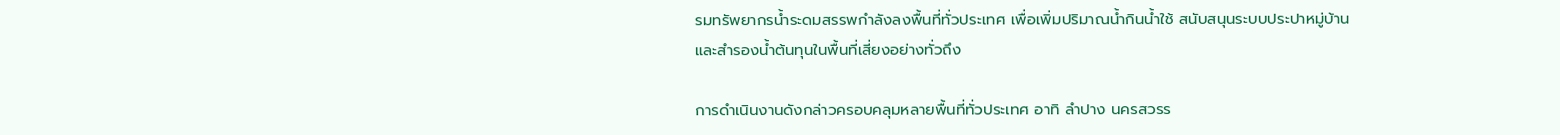รมทรัพยากรน้ำระดมสรรพกำลังลงพื้นที่ทั่วประเทศ เพื่อเพิ่มปริมาณน้ำกินน้ำใช้ สนับสนุนระบบประปาหมู่บ้าน และสำรองน้ำต้นทุนในพื้นที่เสี่ยงอย่างทั่วถึง

การดำเนินงานดังกล่าวครอบคลุมหลายพื้นที่ทั่วประเทศ อาทิ ลำปาง นครสวรร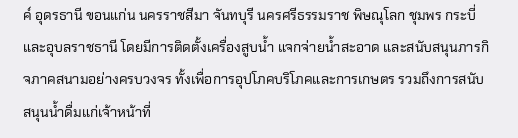ค์ อุดรธานี ขอนแก่น นครราชสีมา จันทบุรี นครศรีธรรมราช พิษณุโลก ชุมพร กระบี่ และอุบลราชธานี โดยมีการติดตั้งเครื่องสูบน้ำ แจกจ่ายน้ำสะอาด และสนับสนุนภารกิจภาคสนามอย่างครบวงจร ทั้งเพื่อการอุปโภคบริโภคและการเกษตร รวมถึงการสนับสนุนน้ำดื่มแก่เจ้าหน้าที่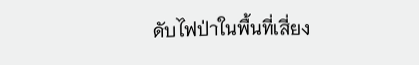ดับไฟป่าในพื้นที่เสี่ยง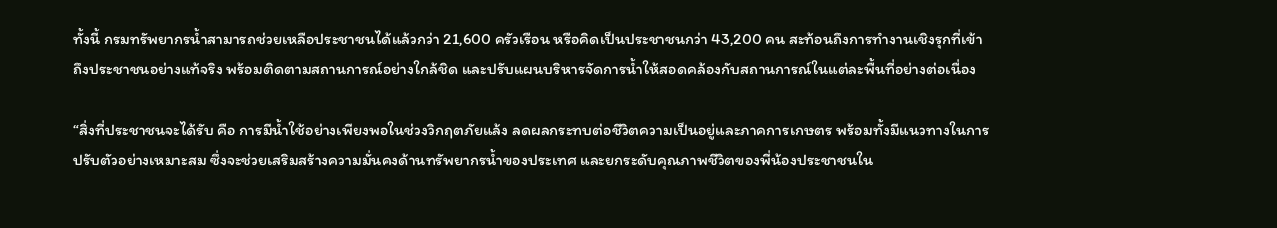ทั้งนี้ กรมทรัพยากรน้ำสามารถช่วยเหลือประชาชนได้แล้วกว่า 21,600 ครัวเรือน หรือคิดเป็นประชาชนกว่า 43,200 คน สะท้อนถึงการทำงานเชิงรุกที่เข้าถึงประชาชนอย่างแท้จริง พร้อมติดตามสถานการณ์อย่างใกล้ชิด และปรับแผนบริหารจัดการน้ำให้สอดคล้องกับสถานการณ์ในแต่ละพื้นที่อย่างต่อเนื่อง

“สิ่งที่ประชาชนจะได้รับ คือ การมีน้ำใช้อย่างเพียงพอในช่วงวิกฤตภัยแล้ง ลดผลกระทบต่อชีวิตความเป็นอยู่และภาคการเกษตร พร้อมทั้งมีแนวทางในการปรับตัวอย่างเหมาะสม ซึ่งจะช่วยเสริมสร้างความมั่นคงด้านทรัพยากรน้ำของประเทศ และยกระดับคุณภาพชีวิตของพี่น้องประชาชนใน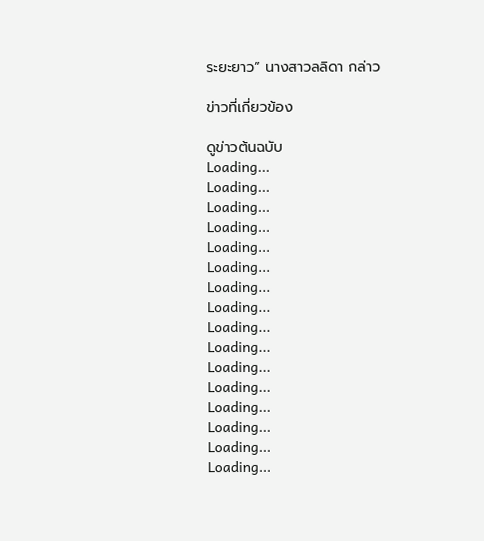ระยะยาว” นางสาวลลิดา กล่าว

ข่าวที่เกี่ยวข้อง

ดูข่าวต้นฉบับ
Loading...
Loading...
Loading...
Loading...
Loading...
Loading...
Loading...
Loading...
Loading...
Loading...
Loading...
Loading...
Loading...
Loading...
Loading...
Loading...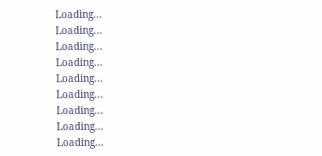Loading...
Loading...
Loading...
Loading...
Loading...
Loading...
Loading...
Loading...
Loading...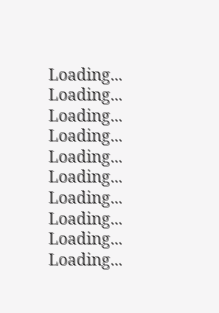Loading...
Loading...
Loading...
Loading...
Loading...
Loading...
Loading...
Loading...
Loading...
Loading...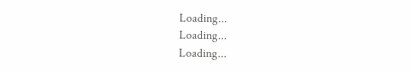Loading...
Loading...
Loading...